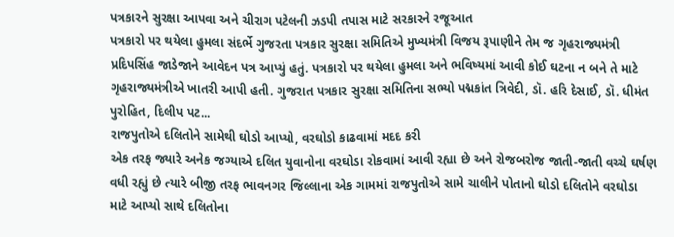પત્રકારને સુરક્ષા આપવા અને ચીરાગ પટેલની ઝડપી તપાસ માટે સરકારને રજૂઆત
પત્રકારો પર થયેલા હુમલા સંદર્ભે ગુજરતા પત્રકાર સુરક્ષા સમિતિએ મુખ્યમંત્રી વિજય રૂપાણીને તેમ જ ગૃહરાજ્યમંત્રી પ્રદિપસિંહ જાડેજાને આવેદન પત્ર આપ્યું હતું. પત્રકારો પર થયેલા હુમલા અને ભવિષ્યમાં આવી કોઈ ઘટના ન બને તે માટે ગૃહરાજ્યમંત્રીએ ખાતરી આપી હતી. ગુજરાત પત્રકાર સુરક્ષા સમિતિના સભ્યો પદ્મકાંત ત્રિવેદી, ડૉ. હરિ દેસાઈ, ડૉ. ધીમંત પુરોહિત, દિલીપ પટ...
રાજપુતોએ દલિતોને સામેથી ઘોડો આપ્યો, વરઘોડો કાઢવામાં મદદ કરી
એક તરફ જ્યારે અનેક જગ્યાએ દલિત યુવાનોના વરઘોડા રોકવામાં આવી રહ્યા છે અને રોજબરોજ જાતી-જાતી વચ્ચે ઘર્ષણ વધી રહ્યું છે ત્યારે બીજી તરફ ભાવનગર જિલ્લાના એક ગામમાં રાજપુતોએ સામે ચાલીને પોતાનો ઘોડો દલિતોને વરઘોડા માટે આપ્યો સાથે દલિતોના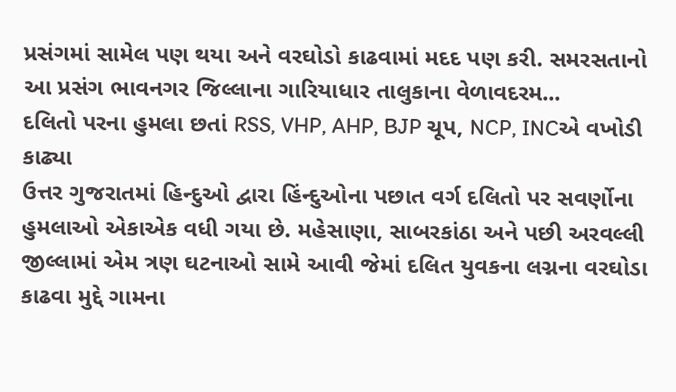પ્રસંગમાં સામેલ પણ થયા અને વરઘોડો કાઢવામાં મદદ પણ કરી. સમરસતાનો આ પ્રસંગ ભાવનગર જિલ્લાના ગારિયાધાર તાલુકાના વેળાવદરમ...
દલિતો પરના હુમલા છતાં RSS, VHP, AHP, BJP ચૂપ, NCP, INCએ વખોડી કાઢ્યા
ઉત્તર ગુજરાતમાં હિન્દુઓ દ્વારા હિંન્દુઓના પછાત વર્ગ દલિતો પર સવર્ણોના હુમલાઓ એકાએક વધી ગયા છે. મહેસાણા, સાબરકાંઠા અને પછી અરવલ્લી જીલ્લામાં એમ ત્રણ ઘટનાઓ સામે આવી જેમાં દલિત યુવકના લગ્નના વરઘોડા કાઢવા મુદ્દે ગામના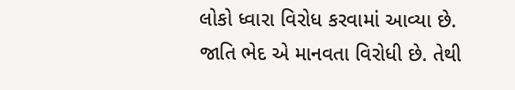લોકો ધ્વારા વિરોધ કરવામાં આવ્યા છે. જાતિ ભેદ એ માનવતા વિરોધી છે. તેથી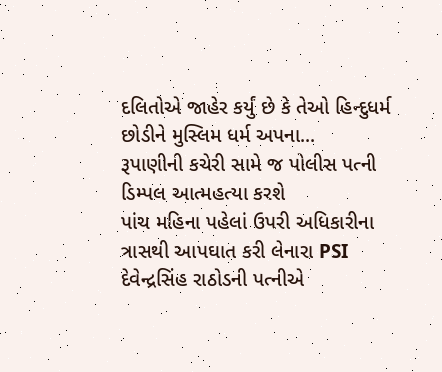દલિતોએ જાહેર કર્યું છે કે તેઓ હિન્દુધર્મ છોડીને મુસ્લિમ ધર્મ અપના...
રૂપાણીની કચેરી સામે જ પોલીસ પત્ની ડિમ્પલ આત્મહત્યા કરશે
પાંચ મહિના પહેલાં ઉપરી અધિકારીના ત્રાસથી આપઘાત કરી લેનારા PSI દેવેન્દ્રસિંહ રાઠોડની પત્નીએ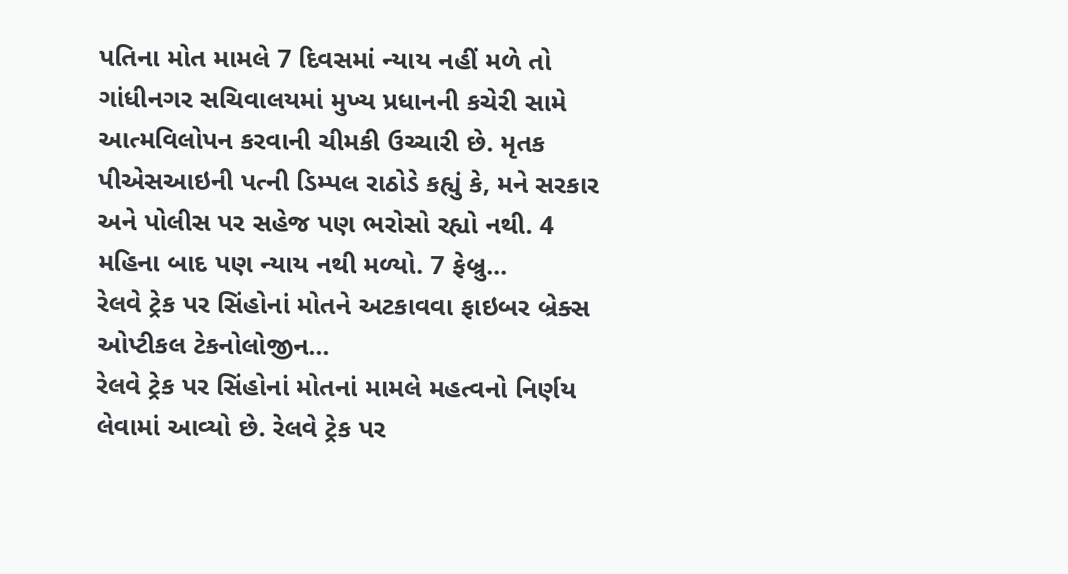પતિના મોત મામલે 7 દિવસમાં ન્યાય નહીં મળે તો ગાંધીનગર સચિવાલયમાં મુખ્ય પ્રધાનની કચેરી સામે આત્મવિલોપન કરવાની ચીમકી ઉચ્ચારી છે. મૃતક પીએસઆઇની પત્ની ડિમ્પલ રાઠોડે કહ્યું કે, મને સરકાર અને પોલીસ પર સહેજ પણ ભરોસો રહ્યો નથી. 4 મહિના બાદ પણ ન્યાય નથી મળ્યો. 7 ફેબ્રુ...
રેલવે ટ્રેક પર સિંહોનાં મોતને અટકાવવા ફાઇબર બ્રેક્સ ઓપ્ટીકલ ટેકનોલોજીન...
રેલવે ટ્રેક પર સિંહોનાં મોતનાં મામલે મહત્વનો નિર્ણય લેવામાં આવ્યો છે. રેલવે ટ્રેક પર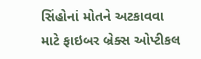સિંહોનાં મોતને અટકાવવા માટે ફાઇબર બ્રેક્સ ઓપ્ટીકલ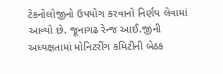ટેકનોલોજીનો ઉપયોગ કરવાનો નિર્ણય લેવામાં આવ્યો છે. જૂનાગઢ રેન્જ આઈ.જીની અધ્યક્ષતામાં મોનિટરીંગ કમિટીની બેઠક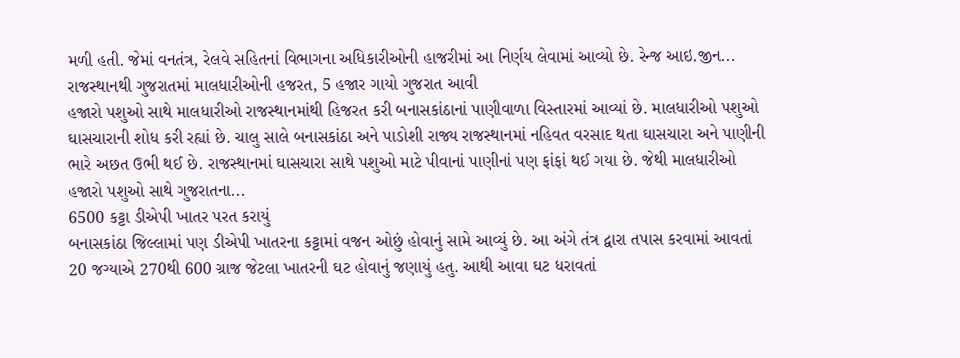મળી હતી. જેમાં વનતંત્ર, રેલવે સહિતનાં વિભાગના અધિકારીઓની હાજરીમાં આ નિર્ણય લેવામાં આવ્યો છે. રેન્જ આઇ.જીન...
રાજસ્થાનથી ગુજરાતમાં માલધારીઓની હજરત, 5 હજાર ગાયો ગુજરાત આવી
હજારો પશુઓ સાથે માલધારીઓ રાજસ્થાનમાંથી હિજરત કરી બનાસકાંઠાનાં પાણીવાળા વિસ્તારમાં આવ્યાં છે. માલધારીઓ પશુઓ ઘાસચારાની શોધ કરી રહ્યાં છે. ચાલુ સાલે બનાસકાંઠા અને પાડોશી રાજ્ય રાજસ્થાનમાં નહિવત વરસાદ થતા ઘાસચારા અને પાણીની ભારે અછત ઉભી થઈ છે. રાજસ્થાનમાં ઘાસચારા સાથે પશુઓ માટે પીવાનાં પાણીનાં પણ ફાંફાં થઈ ગયા છે. જેથી માલધારીઓ હજારો પશુઓ સાથે ગુજરાતના...
6500 કટ્ટા ડીએપી ખાતર પરત કરાયું
બનાસકાંઠા જિલ્લામાં પણ ડીએપી ખાતરના કટ્ટામાં વજન ઓછું હોવાનું સામે આવ્યું છે. આ અંગે તંત્ર દ્વારા તપાસ કરવામાં આવતાં 20 જગ્યાએ 270થી 600 ગ્રાજ જેટલા ખાતરની ઘટ હોવાનું જણાયું હતુ. આથી આવા ઘટ ધરાવતાં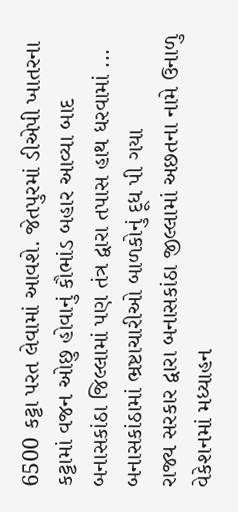6500 કટ્ટા પરત લેવામાં આવશે. જેતપુરમાં ડીએપી ખાતરના કટ્ટામાં વજન ઓછુ હોવાનું કૌભાંડ બહાર આવ્યા બાદ બનાસકાંઠા જિલ્લામાં પણ તંત્ર દ્વારા તપાસ હાથ ધરવામાં ...
બનાસકાંઠામાં ભ્રષ્ટાચારીઓ બાળકોનું દૂધ પી ગયા
રાજ્ય સરકાર દ્વારા બનાસકાંઠા જીલ્લામાં અછતના નામે ઉનાળુ વેકેશનમાં મધ્યાહન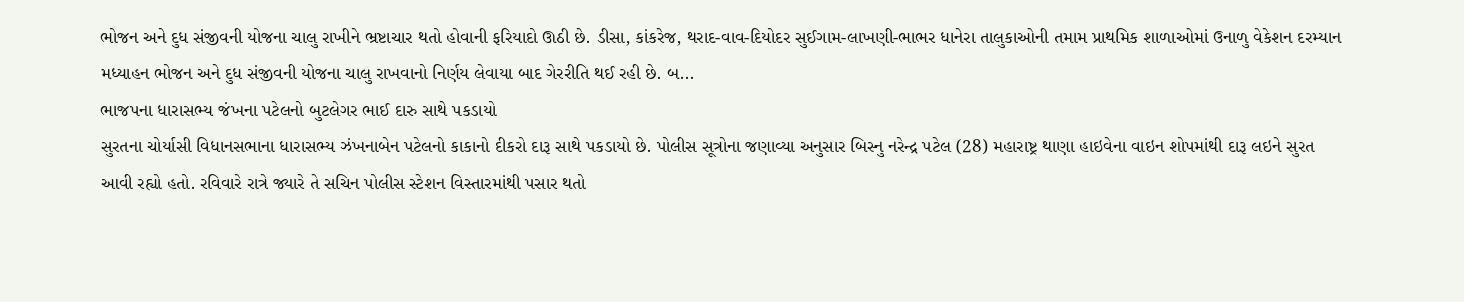ભોજન અને દુધ સંજીવની યોજના ચાલુ રાખીને ભ્રષ્ટાચાર થતો હોવાની ફરિયાદો ઊઠી છે. ડીસા, કાંકરેજ, થરાદ-વાવ-દિયોદર સુઈગામ-લાખણી-ભાભર ધાનેરા તાલુકાઓની તમામ પ્રાથમિક શાળાઓમાં ઉનાળુ વેકેશન દરમ્યાન મધ્યાહન ભોજન અને દુધ સંજીવની યોજના ચાલુ રાખવાનો નિર્ણય લેવાયા બાદ ગેરરીતિ થઈ રહી છે. બ...
ભાજપના ધારાસભ્ય જંખના પટેલનો બુટલેગર ભાઈ દારુ સાથે પકડાયો
સુરતના ચોર્યાસી વિધાનસભાના ધારાસભ્ય ઝંખનાબેન પટેલનો કાકાનો દીકરો દારૂ સાથે પકડાયો છે. પોલીસ સૂત્રોના જણાવ્યા અનુસાર બિસ્નુ નરેન્દ્ર પટેલ (28) મહારાષ્ટ્ર થાણા હાઇવેના વાઇન શોપમાંથી દારૂ લઇને સુરત આવી રહ્યો હતો. રવિવારે રાત્રે જ્યારે તે સચિન પોલીસ સ્ટેશન વિસ્તારમાંથી પસાર થતો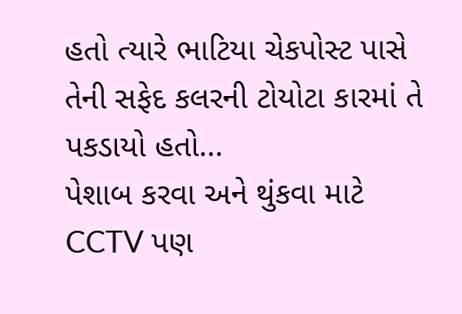હતો ત્યારે ભાટિયા ચેકપોસ્ટ પાસે તેની સફેદ કલરની ટોયોટા કારમાં તે પકડાયો હતો...
પેશાબ કરવા અને થુંકવા માટે CCTV પણ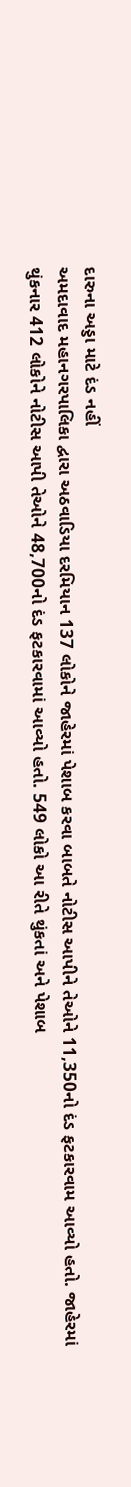દારુના અડ્ડા માટે દંડ નહીં
અમદાવાદ મહાનગરપાલિકા દ્વારા અઠવાડિયા દરમિયાન 137 લોકોને જાહેરમાં પેશાબ કરવા બાબતે નોટીસ આપીને તેઓને 11,350નો દંડ ફટકારવામ આવ્યો હતો. જાહેરમાં થુંકનાર 412 લોકોને નોટીસ આપી તેઓને 48,700નો દંડ ફટકારવામાં આવ્યો હતો. 549 લોકો આ રીતે થુંકતાં અને પેશાબ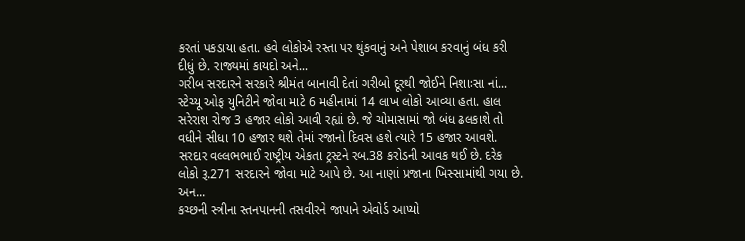કરતાં પકડાયા હતા. હવે લોકોએ રસ્તા પર થુંકવાનું અને પેશાબ કરવાનું બંધ કરી દીધું છે. રાજ્યમાં કાયદો અને...
ગરીબ સરદારને સરકારે શ્રીમંત બાનાવી દેતાં ગરીબો દૂરથી જોઈને નિશાઃસા નાં...
સ્ટેચ્યૂ ઓફ યુનિટીને જોવા માટે 6 મહીનામાં 14 લાખ લોકો આવ્યા હતા. હાલ સરેરાશ રોજ 3 હજાર લોકો આવી રહ્યાં છે. જે ચોમાસામાં જો બંધ ઢલકાશે તો વધીને સીધા 10 હજાર થશે તેમાં રજાનો દિવસ હશે ત્યારે 15 હજાર આવશે. સરદાર વલ્લભભાઈ રાષ્ટ્રીય એકતા ટ્રસ્ટને રબ.38 કરોડની આવક થઈ છે. દરેક લોકો રૂ.271 સરદારને જોવા માટે આપે છે. આ નાણાં પ્રજાના ખિસ્સામાંથી ગયા છે. અન...
કચ્છની સ્ત્રીના સ્તનપાનની તસવીરને જાપાને એવોર્ડ આપ્યો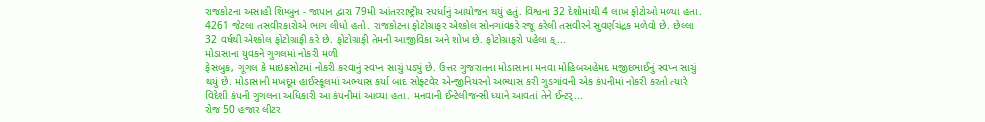રાજકોટના અસાહી શિમ્બુન - જાપાન દ્વારા 79મી આંતરરાષ્ટ્રીય સ્પર્ધાનું આયોજન થયું હતું. વિશ્વના 32 દેશોમાંથી 4 લાખ ફોટોઓ મળ્યા હતા. 4261 જેટલા તસવીરકારોએ ભાગ લીધો હતો. રાજકોટના ફોટોગ્રાફર એશ્કોલ સોનગાંવકરે રજૂ કરેલી તસવીરને સુવર્ણચંદ્રક મળેવો છે. છેલ્લા 32 વર્ષથી એશ્કોલ ફોટોગ્રાફી કરે છે. ફોટોગ્રાફી તેમની આજીવિકા અને શોખ છે. ફોટોગ્રાફરો પહેલા ક્...
મોડાસાના યુવકને ગુગલમાં નોકરી મળી
ફેસબુક, ગૂગલ કે માઇક્રસોટમાં નોકરી કરવાનું સ્વપ્ન સાચું પડ્યું છે. ઉત્તર ગુજરાતના મોડાસાના મનવા મોહિબઅહેમદ મજીદભાઈનું સ્વપ્ન સાચું થયું છે. મોડાસાની મખદૂમ હાઈસ્કૂલમાં અભ્યાસ કર્યા બાદ સોફ્ટવેર એન્જીનિયરનો અભ્યાસ કરી ગુડગાંવની એક કંપનીમાં નોકરી કરતો ત્યારે વિદેશી કંપની ગુગલના અધિકારી આ કંપનીમાં આવ્યા હતા. મનવાની ઈન્ટેલીજન્સી ધ્યાને આવતાં તેને ઈન્ટર્...
રોજ 50 હજાર લીટર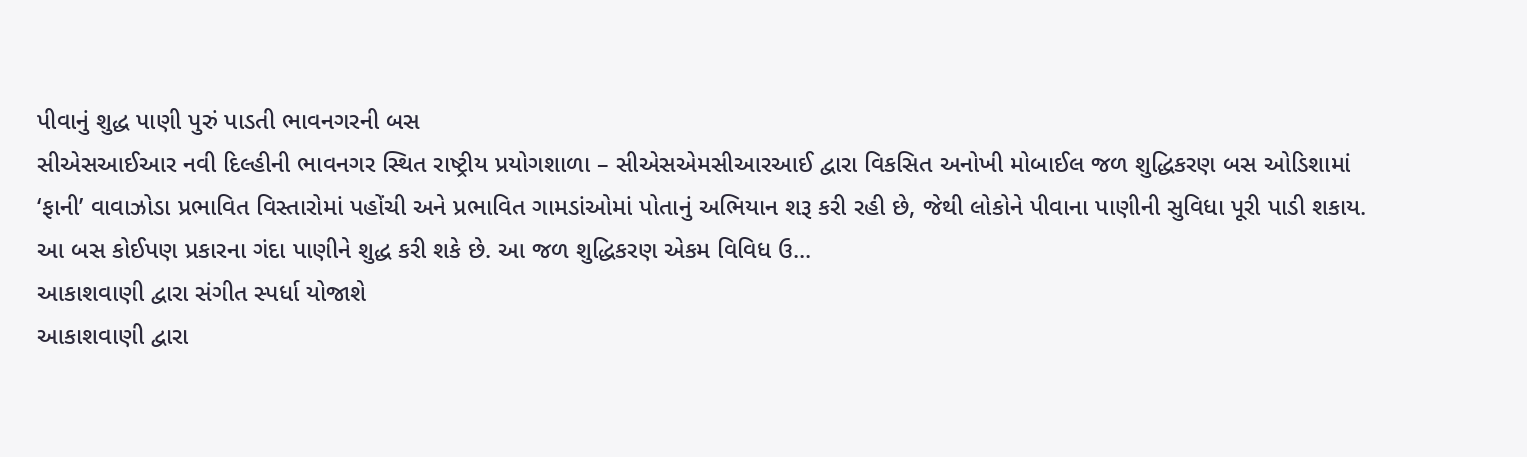પીવાનું શુદ્ધ પાણી પુરું પાડતી ભાવનગરની બસ
સીએસઆઈઆર નવી દિલ્હીની ભાવનગર સ્થિત રાષ્ટ્રીય પ્રયોગશાળા – સીએસએમસીઆરઆઈ દ્વારા વિકસિત અનોખી મોબાઈલ જળ શુદ્ધિકરણ બસ ઓડિશામાં ‘ફાની’ વાવાઝોડા પ્રભાવિત વિસ્તારોમાં પહોંચી અને પ્રભાવિત ગામડાંઓમાં પોતાનું અભિયાન શરૂ કરી રહી છે, જેથી લોકોને પીવાના પાણીની સુવિધા પૂરી પાડી શકાય. આ બસ કોઈપણ પ્રકારના ગંદા પાણીને શુદ્ધ કરી શકે છે. આ જળ શુદ્ધિકરણ એકમ વિવિધ ઉ...
આકાશવાણી દ્વારા સંગીત સ્પર્ધા યોજાશે
આકાશવાણી દ્વારા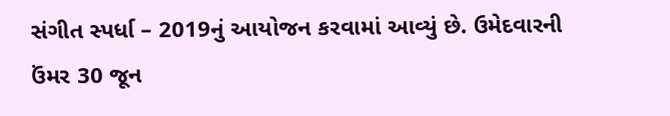સંગીત સ્પર્ધા – 2019નું આયોજન કરવામાં આવ્યું છે. ઉમેદવારની ઉંમર 30 જૂન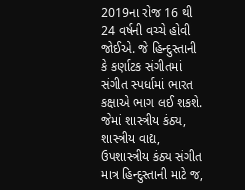2019ના રોજ 16 થી 24 વર્ષની વચ્ચે હોવી જોઈએ. જે હિન્દુસ્તાની કે કર્ણાટક સંગીતમાં સંગીત સ્પર્ધામાં ભારત કક્ષાએ ભાગ લઈ શકશે. જેમાં શાસ્ત્રીય કંઠ્ય, શાસ્ત્રીય વાદ્ય, ઉપશાસ્ત્રીય કંઠ્ય સંગીત માત્ર હિન્દુસ્તાની માટે જ,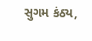સુગમ કંઠ્ય,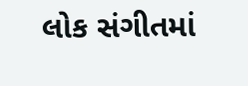લોક સંગીતમાં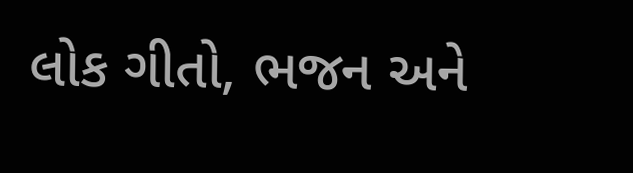લોક ગીતો, ભજન અને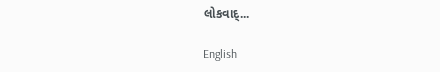લોકવાદ્...

English